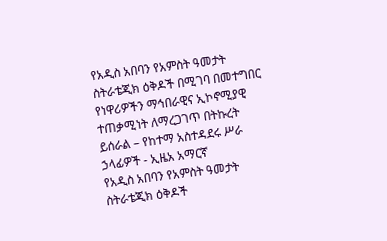የአዲስ አበባን የአምስት ዓመታት ስትራቴጂክ ዕቅዶች በሚገባ በመተግበር የነዋሪዎችን ማኅበራዊና ኢኮኖሚያዊ ተጠቃሚነት ለማረጋገጥ በትኩረት ይሰራል – የከተማ አስተዳደሩ ሥራ ኃላፊዎች - ኢዜአ አማርኛ
የአዲስ አበባን የአምስት ዓመታት ስትራቴጂክ ዕቅዶች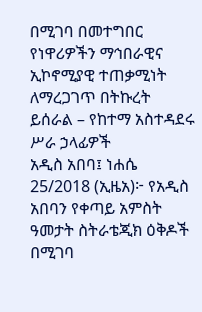በሚገባ በመተግበር የነዋሪዎችን ማኅበራዊና ኢኮኖሚያዊ ተጠቃሚነት ለማረጋገጥ በትኩረት ይሰራል – የከተማ አስተዳደሩ ሥራ ኃላፊዎች
አዲስ አበባ፤ ነሐሴ 25/2018 (ኢዜአ)፦ የአዲስ አበባን የቀጣይ አምስት ዓመታት ስትራቴጂክ ዕቅዶች በሚገባ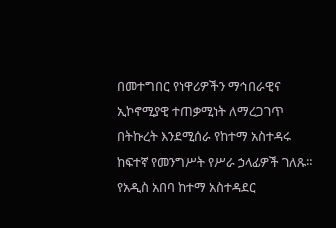በመተግበር የነዋሪዎችን ማኅበራዊና ኢኮኖሚያዊ ተጠቃሚነት ለማረጋገጥ በትኩረት እንደሚሰራ የከተማ አስተዳሩ ከፍተኛ የመንግሥት የሥራ ኃላፊዎች ገለጹ።
የአዲስ አበባ ከተማ አስተዳደር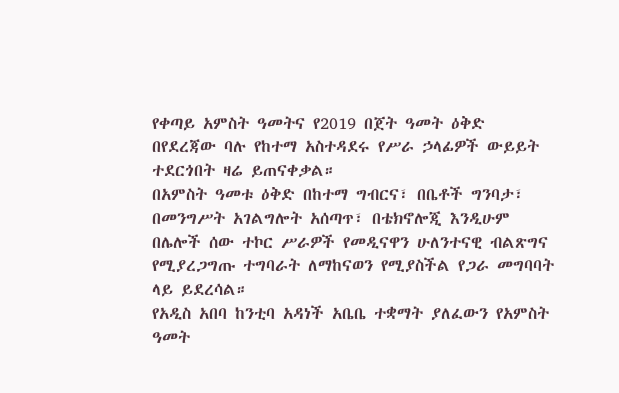የቀጣይ አምስት ዓመትና የ2019 በጀት ዓመት ዕቅድ በየደረጃው ባሉ የከተማ አስተዳደሩ የሥራ ኃላፊዎች ውይይት ተደርጎበት ዛሬ ይጠናቀቃል።
በአምስት ዓመቱ ዕቅድ በከተማ ግብርና፣ በቤቶች ግንባታ፣ በመንግሥት አገልግሎት አሰጣጥ፣ በቴክኖሎጂ እንዲሁም በሌሎች ሰው ተኮር ሥራዎች የመዲናዋን ሁለንተናዊ ብልጽግና የሚያረጋግጡ ተግባራት ለማከናወን የሚያስችል የጋራ መግባባት ላይ ይደረሳል።
የአዲስ አበባ ከንቲባ አዳነች አቤቤ ተቋማት ያለፈውን የአምስት ዓመት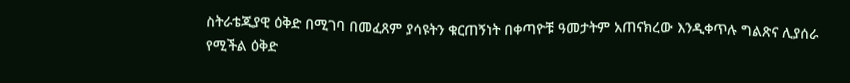ስትራቴጂያዊ ዕቅድ በሚገባ በመፈጸም ያሳዩትን ቁርጠኝነት በቀጣዮቹ ዓመታትም አጠናክረው እንዲቀጥሉ ግልጽና ሊያሰራ የሚችል ዕቅድ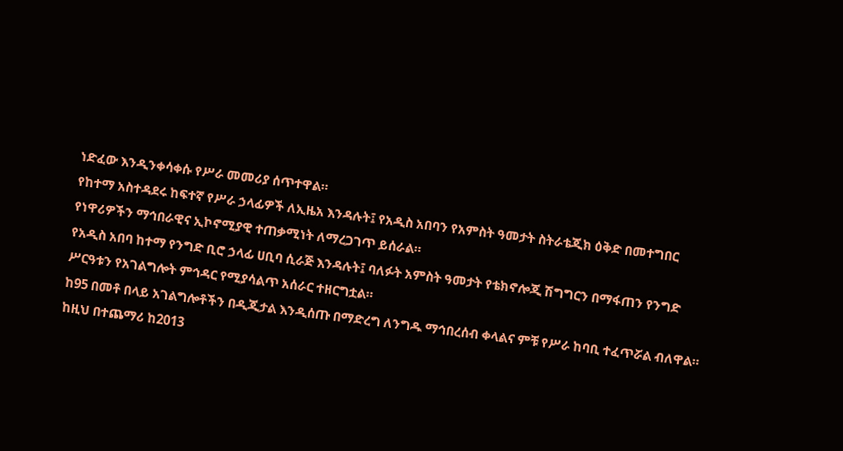ነድፈው እንዲንቀሳቀሱ የሥራ መመሪያ ሰጥተዋል።
የከተማ አስተዳደሩ ከፍተኛ የሥራ ኃላፊዎች ለኢዜአ እንዳሉት፤ የአዲስ አበባን የአምስት ዓመታት ስትራቴጂክ ዕቅድ በመተግበር የነዋሪዎችን ማኅበራዊና ኢኮኖሚያዊ ተጠቃሚነት ለማረጋገጥ ይሰራል።
የአዲስ አበባ ከተማ የንግድ ቢሮ ኃላፊ ሀቢባ ሲራጅ እንዳሉት፤ ባለፉት አምስት ዓመታት የቴክኖሎጂ ሽግግርን በማፋጠን የንግድ ሥርዓቱን የአገልግሎት ምኅዳር የሚያሳልጥ አሰራር ተዘርግቷል።
ከ95 በመቶ በላይ አገልግሎቶችን በዲጂታል እንዲሰጡ በማድረግ ለንግዱ ማኅበረሰብ ቀላልና ምቹ የሥራ ከባቢ ተፈጥሯል ብለዋል።
ከዚህ በተጨማሪ ከ2013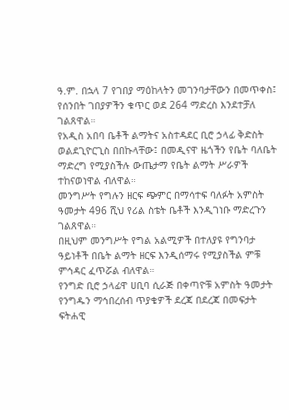ዓ.ም. በኋላ 7 የገበያ ማዕከላትን መገንባታቸውን በመጥቀስ፤ የሰንበት ገበያዎችን ቁጥር ወደ 264 ማድረስ እንደተቻለ ገልጸዋል።
የአዲስ አበባ ቤቶች ልማትና አስተዳደር ቢሮ ኃላፊ ቅድስት ወልደጊዮርጊስ በበኩላቸው፤ በመዲናዋ ዜጎችን የቤት ባለቤት ማድረግ የሚያስችሉ ውጤታማ የቤት ልማት ሥራዎች ተከናወነዋል ብለዋል።
መንግሥት የግሉን ዘርፍ ጭምር በማሳተፍ ባለፉት አምስት ዓመታት 496 ሺህ የሪል ስቴት ቤቶች እንዲገነቡ ማድረጉን ገልጸዋል።
በዚህም መንግሥት የግል አልሚዎች በተለያዩ የግንባታ ዓይነቶች በቤት ልማት ዘርፍ እንዲሰማሩ የሚያስችል ምቹ ምኅዳር ፈጥሯል ብለዋል።
የንግድ ቢሮ ኃላፊዋ ሀቢባ ሲራጅ በቀጣዮቹ አምስት ዓመታት የንግዱን ማኅበረሰብ ጥያቄዎች ደረጃ በደረጃ በመፍታት ፍትሐዊ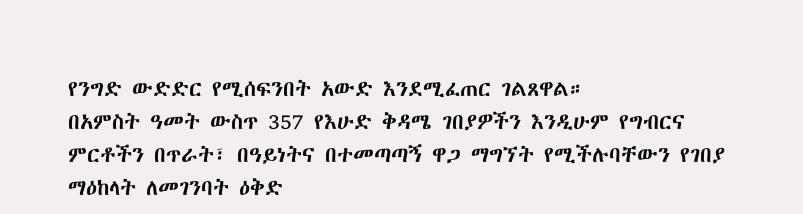የንግድ ውድድር የሚሰፍንበት አውድ እንደሚፈጠር ገልጸዋል።
በአምስት ዓመት ውስጥ 357 የእሁድ ቅዳሜ ገበያዎችን እንዲሁም የግብርና ምርቶችን በጥራት፣ በዓይነትና በተመጣጣኝ ዋጋ ማግኘት የሚችሉባቸውን የገበያ ማዕከላት ለመገንባት ዕቅድ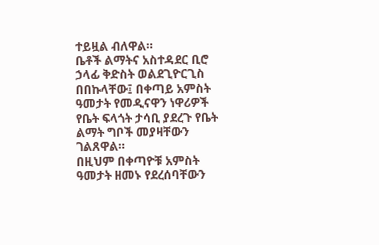ተይዟል ብለዋል።
ቤቶች ልማትና አስተዳደር ቢሮ ኃላፊ ቅድስት ወልደጊዮርጊስ በበኩላቸው፤ በቀጣይ አምስት ዓመታት የመዲናዋን ነዋሪዎች የቤት ፍላጎት ታሳቢ ያደረጉ የቤት ልማት ግቦች መያዛቸውን ገልጸዋል።
በዚህም በቀጣዮቹ አምስት ዓመታት ዘመኑ የደረሰባቸውን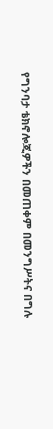የግንባታ ቴክኖሎጂዎችን በመጠቀም በመንግሥትና በግሉ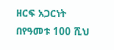ዘርፍ አጋርነት በየዓመቱ 100 ሺህ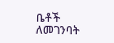ቤቶች ለመገንባት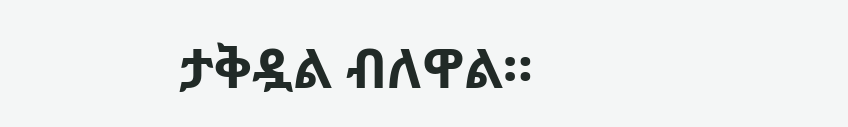ታቅዷል ብለዋል።